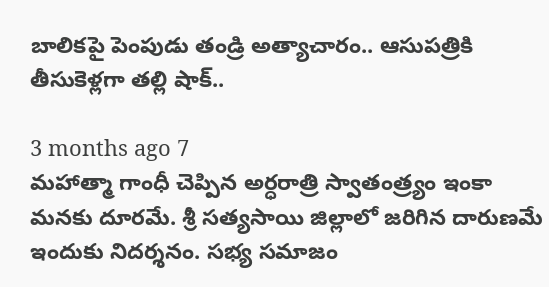బాలికపై పెంపుడు తండ్రి అత్యాచారం.. ఆసుపత్రికి తీసుకెళ్లగా తల్లి షాక్‌..

3 months ago 7
మహాత్మా గాంధీ చెప్పిన అర్ధరాత్రి స్వాతంత్ర్యం ఇంకా మనకు దూరమే. శ్రీ సత్యసాయి జిల్లాలో జరిగిన దారుణమే ఇందుకు నిదర్శనం. సభ్య సమాజం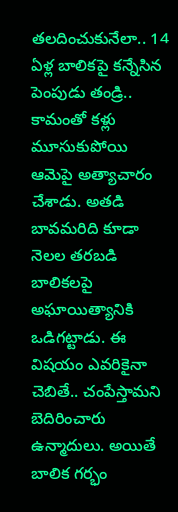తలదించుకునేలా.. 14 ఏళ్ల బాలికపై కన్నేసిన పెంపుడు తండ్రి.. కామంతో కళ్లు మూసుకుపోయి ఆమెపై అత్యాచారం చేశాడు. అతడి బావమరిది కూడా నెలల తరబడి బాలికలపై అఘాయిత్యానికి ఒడిగట్టాడు. ఈ విషయం ఎవరికైనా చెబితే.. చంపేస్తామని బెదిరించారు ఉన్మాదులు. అయితే బాలిక గర్భం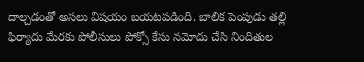దాల్చడంతో అసలు విషయం బయటపడింది. బాలిక పెంపుడు తల్లి ఫిర్యాదు మేరకు పోలీసులు పోక్సో కేసు నమోదు చేసి నిందితుల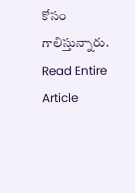కోసం గాలిస్తున్నారు.
Read Entire Article